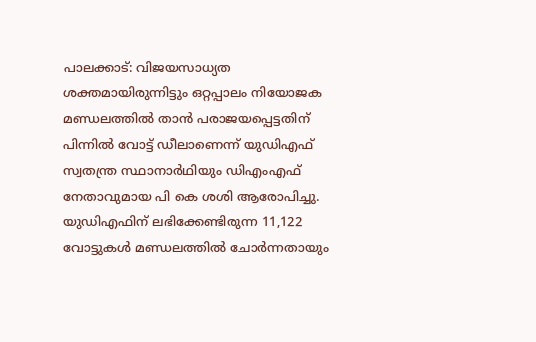പാലക്കാട്: വിജയസാധ്യത ശക്തമായിരുന്നിട്ടും ഒറ്റപ്പാലം നിയോജക മണ്ഡലത്തിൽ താൻ പരാജയപ്പെട്ടതിന് പിന്നിൽ വോട്ട് ഡീലാണെന്ന് യുഡിഎഫ് സ്വതന്ത്ര സ്ഥാനാർഥിയും ഡിഎംഎഫ് നേതാവുമായ പി കെ ശശി ആരോപിച്ചു. യുഡിഎഫിന് ലഭിക്കേണ്ടിരുന്ന 11,122 വോട്ടുകൾ മണ്ഡലത്തിൽ ചോർന്നതായും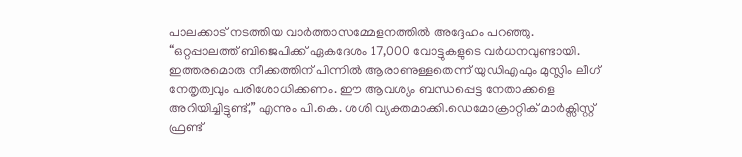പാലക്കാട് നടത്തിയ വാർത്താസമ്മേളനത്തിൽ അദ്ദേഹം പറഞ്ഞു.
“ഒറ്റപ്പാലത്ത് ബിജെപിക്ക് ഏകദേശം 17,000 വോട്ടുകളുടെ വർധനവുണ്ടായി. ഇത്തരമൊരു നീക്കത്തിന് പിന്നിൽ ആരാണുള്ളതെന്ന് യുഡിഎഫും മുസ്ലിം ലീഗ് നേതൃത്വവും പരിശോധിക്കണം. ഈ ആവശ്യം ബന്ധപ്പെട്ട നേതാക്കളെ അറിയിച്ചിട്ടുണ്ട്,” എന്നും പി.കെ. ശശി വ്യക്തമാക്കി.ഡെമോക്രാറ്റിക് മാർക്സിസ്റ്റ് ഫ്രണ്ട്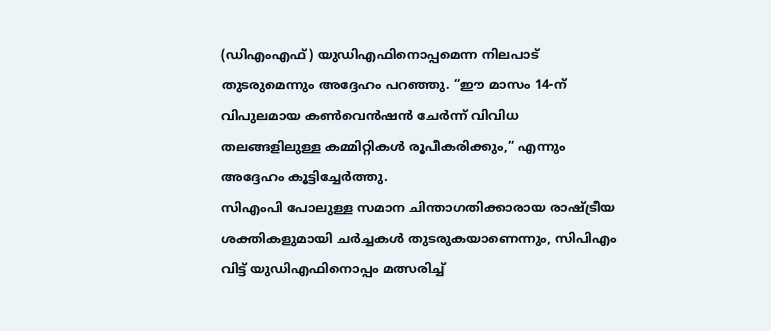(ഡിഎംഎഫ്) യുഡിഎഫിനൊപ്പമെന്ന നിലപാട് തുടരുമെന്നും അദ്ദേഹം പറഞ്ഞു. “ഈ മാസം 14-ന് വിപുലമായ കൺവെൻഷൻ ചേർന്ന് വിവിധ തലങ്ങളിലുള്ള കമ്മിറ്റികൾ രൂപീകരിക്കും,” എന്നും അദ്ദേഹം കൂട്ടിച്ചേർത്തു.
സിഎംപി പോലുള്ള സമാന ചിന്താഗതിക്കാരായ രാഷ്ട്രീയ ശക്തികളുമായി ചർച്ചകൾ തുടരുകയാണെന്നും, സിപിഎം വിട്ട് യുഡിഎഫിനൊപ്പം മത്സരിച്ച്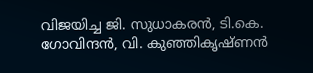വിജയിച്ച ജി. സുധാകരൻ, ടി.കെ. ഗോവിന്ദൻ, വി. കുഞ്ഞികൃഷ്ണൻ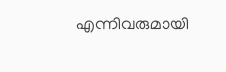എന്നിവരുമായി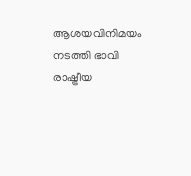ആശയവിനിമയം നടത്തി ഭാവി രാഷ്ട്രീയ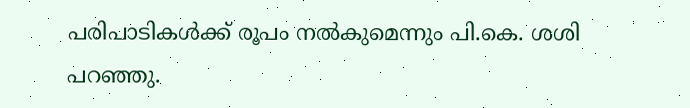പരിപാടികൾക്ക് രൂപം നൽകുമെന്നും പി.കെ. ശശി പറഞ്ഞു.